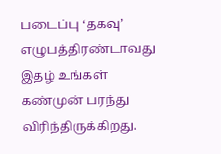படைப்பு ‘தகவு’ எழுபத்திரண்டாவது இதழ் உங்கள் கண்முன் பரந்து விரிந்திருக்கிறது.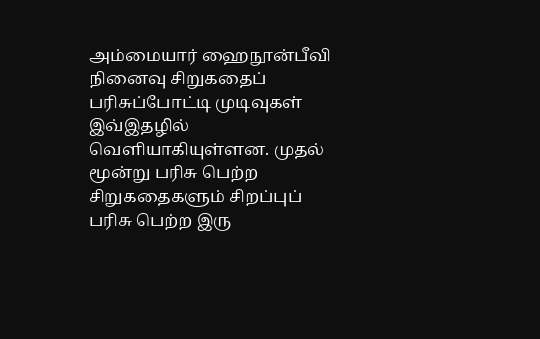அம்மையார் ஹைநூன்பீவி நினைவு சிறுகதைப் பரிசுப்போட்டி முடிவுகள் இவ்இதழில் வெளியாகியுள்ளன. முதல் மூன்று பரிசு பெற்ற சிறுகதைகளும் சிறப்புப் பரிசு பெற்ற இரு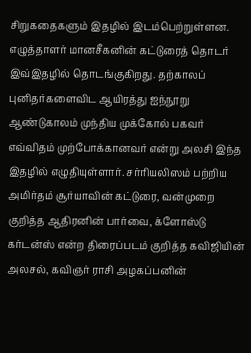சிறுகதைகளும் இதழில் இடம்பெற்றுள்ளன. எழுத்தாளர் மானசீகனின் கட்டுரைத் தொடர் இவ்இதழில் தொடங்குகிறது. தற்காலப் புனிதர்களைவிட ஆயிரத்து ஐந்நூறு ஆண்டுகாலம் முந்திய முக்கோல் பகவர் எவ்விதம் முற்போக்கானவர் என்று அலசி இந்த இதழில் எழுதியுள்ளார். சர்ரியலிஸம் பற்றிய அமிர்தம் சூர்யாவின் கட்டுரை, வன்முறை குறித்த ஆதிரனின் பார்வை, க்ளோஸ்டு கர்டன்ஸ் என்ற திரைப்படம் குறித்த கவிஜியின் அலசல், கவிஞர் ராசி அழகப்பனின்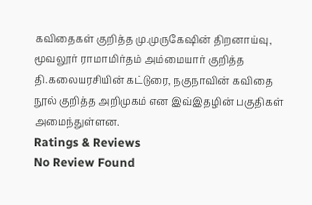கவிதைகள் குறித்த மு.முருகேஷின் திறனாய்வு, மூவலூர் ராமாமிர்தம் அம்மையார் குறித்த தி.கலையரசியின் கட்டுரை, நகுநாவின் கவிதை நூல் குறித்த அறிமுகம் என இவ்இதழின் பகுதிகள் அமைந்துள்ளன.
Ratings & Reviews
No Review Found